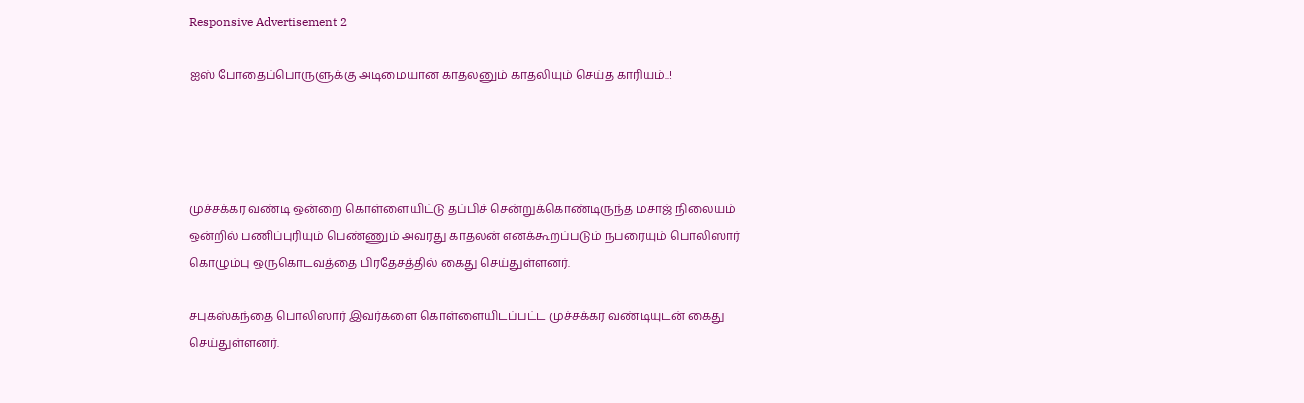Responsive Advertisement 2

ஐஸ் போதைப்பொருளுக்கு அடிமையான காதலனும் காதலியும் செய்த காரியம்..!




முச்சக்கர வண்டி ஒன்றை கொள்ளையிட்டு தப்பிச் சென்றுக்கொண்டிருந்த மசாஜ் நிலையம் ஒன்றில் பணிப்புரியும் பெண்ணும் அவரது காதலன் எனக்கூறப்படும் நபரையும் பொலிஸார் கொழும்பு ஒருகொடவத்தை பிரதேசத்தில் கைது செய்துள்ளனர்.

சபுகஸ்கந்தை பொலிஸார் இவர்களை கொள்ளையிடப்பட்ட முச்சக்கர வண்டியுடன் கைது செய்துள்ளனர்.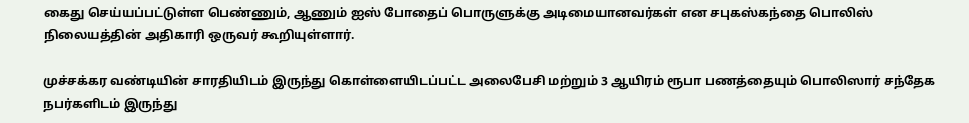கைது செய்யப்பட்டுள்ள பெண்ணும், ஆணும் ஐஸ் போதைப் பொருளுக்கு அடிமையானவர்கள் என சபுகஸ்கந்தை பொலிஸ் நிலையத்தின் அதிகாரி ஒருவர் கூறியுள்ளார்.

முச்சக்கர வண்டியின் சாரதியிடம் இருந்து கொள்ளையிடப்பட்ட அலைபேசி மற்றும் 3 ஆயிரம் ரூபா பணத்தையும் பொலிஸார் சந்தேக நபர்களிடம் இருந்து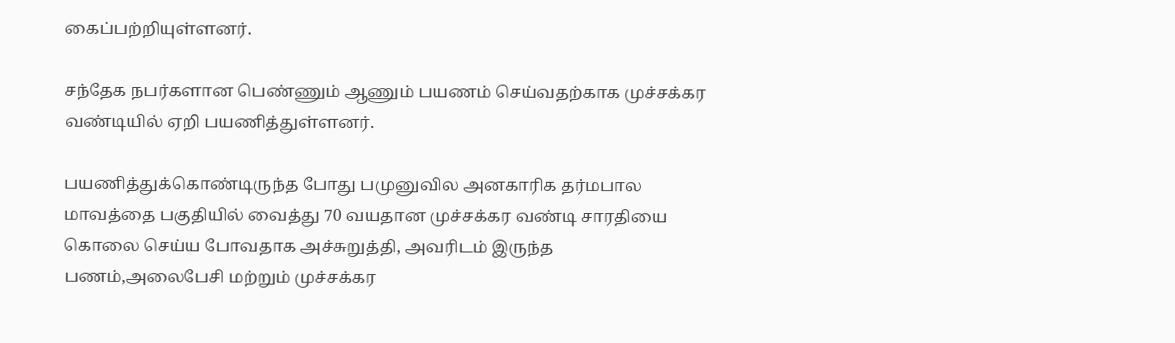கைப்பற்றியுள்ளனர்.

சந்தேக நபர்களான பெண்ணும் ஆணும் பயணம் செய்வதற்காக முச்சக்கர வண்டியில் ஏறி பயணித்துள்ளனர்.

பயணித்துக்கொண்டிருந்த போது பமுனுவில அனகாரிக தர்மபால மாவத்தை பகுதியில் வைத்து 70 வயதான முச்சக்கர வண்டி சாரதியை கொலை செய்ய போவதாக அச்சுறுத்தி, அவரிடம் இருந்த பணம்,அலைபேசி மற்றும் முச்சக்கர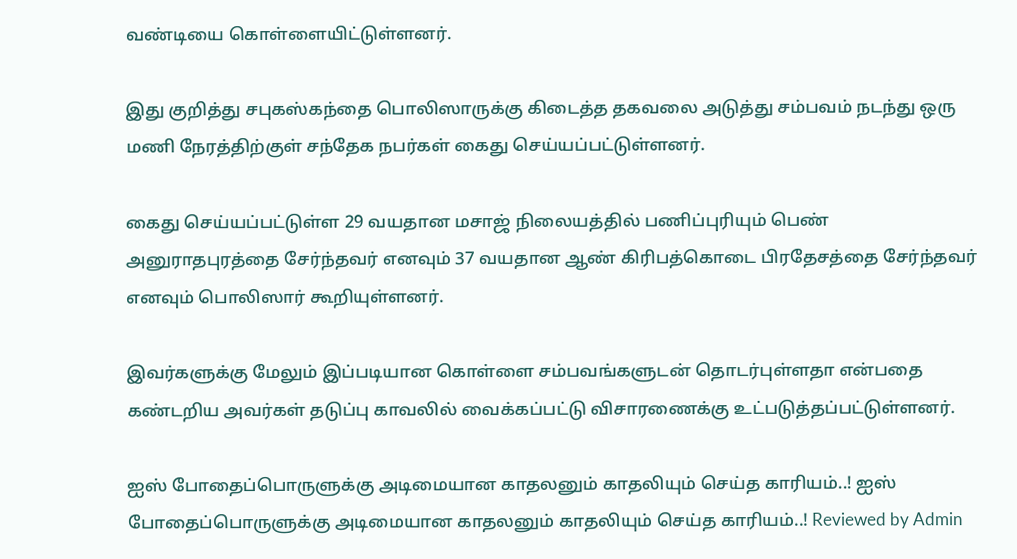வண்டியை கொள்ளையிட்டுள்ளனர்.

இது குறித்து சபுகஸ்கந்தை பொலிஸாருக்கு கிடைத்த தகவலை அடுத்து சம்பவம் நடந்து ஒரு மணி நேரத்திற்குள் சந்தேக நபர்கள் கைது செய்யப்பட்டுள்ளனர்.

கைது செய்யப்பட்டுள்ள 29 வயதான மசாஜ் நிலையத்தில் பணிப்புரியும் பெண் அனுராதபுரத்தை சேர்ந்தவர் எனவும் 37 வயதான ஆண் கிரிபத்கொடை பிரதேசத்தை சேர்ந்தவர் எனவும் பொலிஸார் கூறியுள்ளனர்.

இவர்களுக்கு மேலும் இப்படியான கொள்ளை சம்பவங்களுடன் தொடர்புள்ளதா என்பதை கண்டறிய அவர்கள் தடுப்பு காவலில் வைக்கப்பட்டு விசாரணைக்கு உட்படுத்தப்பட்டுள்ளனர்.

ஐஸ் போதைப்பொருளுக்கு அடிமையான காதலனும் காதலியும் செய்த காரியம்..! ஐஸ் போதைப்பொருளுக்கு அடிமையான காதலனும் காதலியும் செய்த காரியம்..! Reviewed by Admin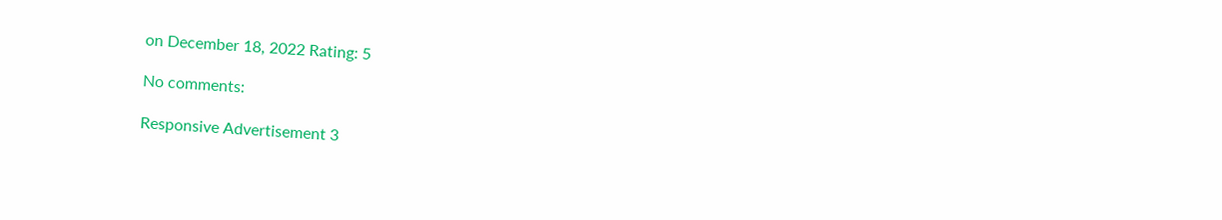on December 18, 2022 Rating: 5

No comments:

Responsive Advertisement 3